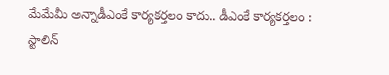మేమేమీ అన్నాడీఎంకే కార్యకర్తలం కాదు.. డీఎంకే కార్యకర్తలం : స్టాలిన్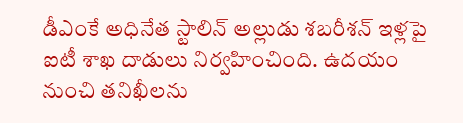డీఎంకే అధినేత స్టాలిన్ అల్లుడు శబరీశన్ ఇళ్లపై ఐటీ శాఖ దాడులు నిర్వహించింది. ఉదయం నుంచి తనిఖీలను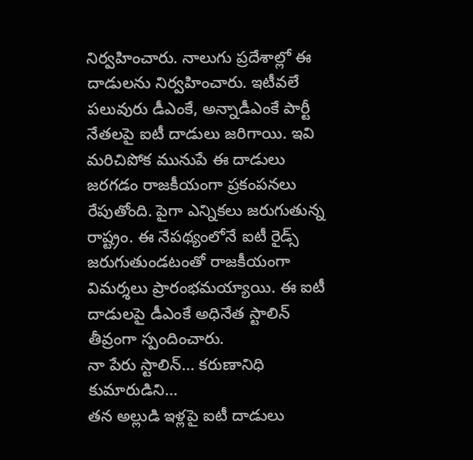నిర్వహించారు. నాలుగు ప్రదేశాల్లో ఈ దాడులను నిర్వహించారు. ఇటీవలే పలువురు డీఎంకే, అన్నాడీఎంకే పార్టీ నేతలపై ఐటీ దాడులు జరిగాయి. ఇవి మరిచిపోక మునుపే ఈ దాడులు జరగడం రాజకీయంగా ప్రకంపనలు రేపుతోంది. పైగా ఎన్నికలు జరుగుతున్న రాష్ట్రం. ఈ నేపథ్యంలోనే ఐటీ రైడ్స్ జరుగుతుండటంతో రాజకీయంగా విమర్శలు ప్రారంభమయ్యాయి. ఈ ఐటీ దాడులపై డీఎంకే అధినేత స్టాలిన్ తీవ్రంగా స్పందించారు.
నా పేరు స్టాలిన్… కరుణానిధి కుమారుడిని…
తన అల్లుడి ఇళ్లపై ఐటీ దాడులు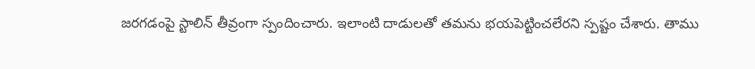జరగడంపై స్టాలిన్ తీవ్రంగా స్పందించారు. ఇలాంటి దాడులతో తమను భయపెట్టించలేరని స్పష్టం చేశారు. తాము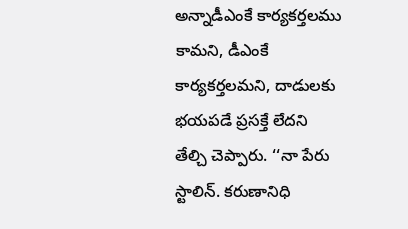అన్నాడీఎంకే కార్యకర్తలము కామని, డీఎంకే కార్యకర్తలమని, దాడులకు భయపడే ప్రసక్తే లేదని తేల్చి చెప్పారు. ‘‘నా పేరు స్టాలిన్. కరుణానిధి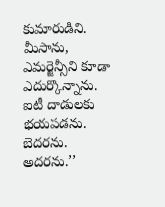కుమారుడిని. మీసాను, ఎమర్జెన్సీని కూడా ఎదుర్కొన్నాను. ఐటీ దాడులకు భయపడను. బెదరను. అదరను.’’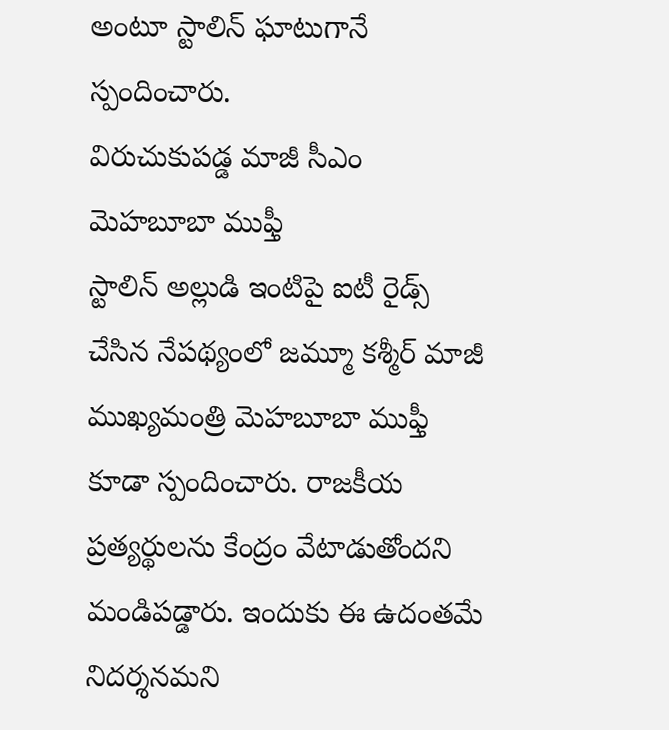అంటూ స్టాలిన్ ఘాటుగానే స్పందించారు.
విరుచుకుపడ్డ మాజీ సీఎం మెహబూబా ముఫ్తీ
స్టాలిన్ అల్లుడి ఇంటిపై ఐటీ రైడ్స్ చేసిన నేపథ్యంలో జమ్మూ కశ్మీర్ మాజీ ముఖ్యమంత్రి మెహబూబా ముఫ్తీ కూడా స్పందించారు. రాజకీయ ప్రత్యర్థులను కేంద్రం వేటాడుతోందని మండిపడ్డారు. ఇందుకు ఈ ఉదంతమే నిదర్శనమని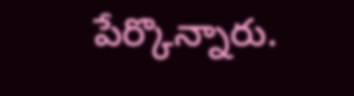పేర్కొన్నారు.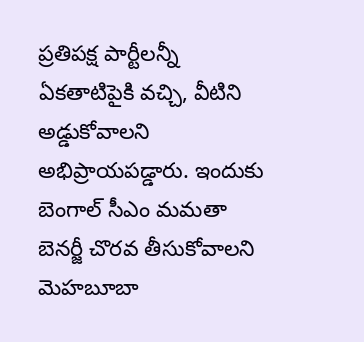ప్రతిపక్ష పార్టీలన్నీ ఏకతాటిపైకి వచ్చి, వీటిని అడ్డుకోవాలని అభిప్రాయపడ్డారు. ఇందుకు బెంగాల్ సీఎం మమతా బెనర్జీ చొరవ తీసుకోవాలని మెహబూబా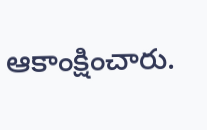ఆకాంక్షించారు.